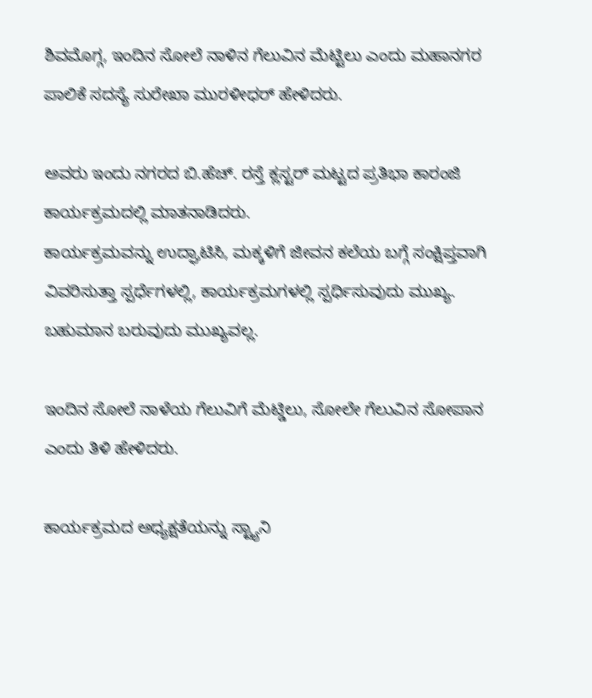ಶಿವಮೊಗ್ಗ, ಇಂದಿನ ಸೋಲೆ ನಾಳಿನ ಗೆಲುವಿನ ಮೆಟ್ಟಿಲು ಎಂದು ಮಹಾನಗರ ಪಾಲಿಕೆ ಸದಸ್ಯೆ ಸುರೇಖಾ ಮುರಳೀಧರ್ ಹೇಳಿದರು.

ಅವರು ಇಂದು ನಗರದ ಬಿ.ಹೆಚ್. ರಸ್ತೆ ಕ್ಲಸ್ಟರ್ ಮಟ್ಟದ ಪ್ರತಿಭಾ ಕಾರಂಜಿ ಕಾರ್ಯಕ್ರಮದಲ್ಲಿ ಮಾತನಾಡಿದರು.
ಕಾರ್ಯಕ್ರಮವನ್ನು ಉದ್ಘಾಟಿಸಿ, ಮಕ್ಕಳಿಗೆ ಜೀವನ ಕಲೆಯ ಬಗ್ಗೆ ಸಂಕ್ಷಿಪ್ತವಾಗಿ ವಿವರಿಸುತ್ತಾ ಸ್ಪರ್ಧೆಗಳಲ್ಲಿ, ಕಾರ್ಯಕ್ರಮಗಳಲ್ಲಿ ಸ್ಪರ್ಧಿಸುವುದು ಮುಖ್ಯ. ಬಹುಮಾನ ಬರುವುದು ಮುಖ್ಯವಲ್ಲ.

ಇಂದಿನ ಸೋಲೆ ನಾಳೆಯ ಗೆಲುವಿಗೆ ಮೆಟ್ಡಿಲು, ಸೋಲೇ ಗೆಲುವಿನ ಸೋಪಾನ ಎಂದು ತಿಳಿ ಹೇಳಿದರು.

ಕಾರ್ಯಕ್ರಮದ ಅಧ್ಯಕ್ಷತೆಯನ್ನು ಸ್ಟ್ಯಾನಿ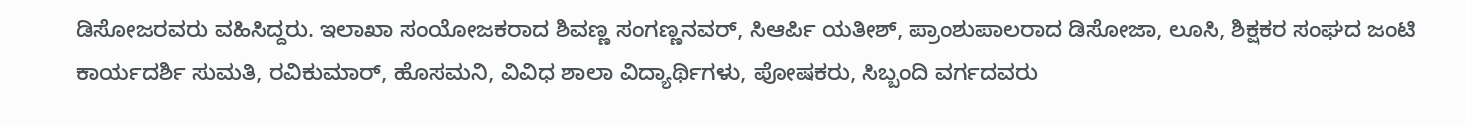ಡಿಸೋಜರವರು ವಹಿಸಿದ್ದರು. ಇಲಾಖಾ ಸಂಯೋಜಕರಾದ ಶಿವಣ್ಣ ಸಂಗಣ್ಣನವರ್, ಸಿಆರ್ಪಿ ಯತೀಶ್, ಪ್ರಾಂಶುಪಾಲರಾದ ಡಿಸೋಜಾ, ಲೂಸಿ, ಶಿಕ್ಷಕರ ಸಂಘದ ಜಂಟಿ ಕಾರ್ಯದರ್ಶಿ ಸುಮತಿ, ರವಿಕುಮಾರ್, ಹೊಸಮನಿ, ವಿವಿಧ ಶಾಲಾ ವಿದ್ಯಾರ್ಥಿಗಳು, ಪೋಷಕರು, ಸಿಬ್ಬಂದಿ ವರ್ಗದವರು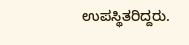ಉಪಸ್ಥಿತರಿದ್ದರು.